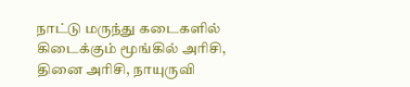நாட்டு மருந்து கடைகளில் கிடைக்கும் மூங்கில் அரிசி, தினை அரிசி, நாயுருவி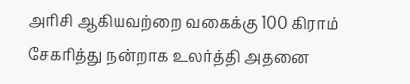அரிசி ஆகியவற்றை வகைக்கு 100 கிராம் சேகரித்து நன்றாக உலர்த்தி அதனை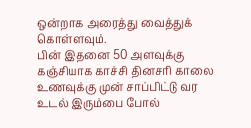ஒன்றாக அரைத்து வைத்துக் கொள்ளவும்.
பின் இதனை 50 அளவுக்கு கஞ்சியாக காச்சி தினசரி காலை உணவுக்கு முன் சாப்பிட்டு வர உடல் இரும்பை போல்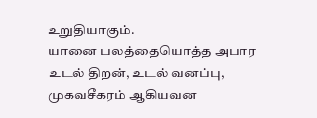உறுதியாகும்.
யானை பலத்தையொத்த அபார உடல் திறன், உடல் வனப்பு, முகவசீகரம் ஆகியவன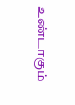உண்டாகும்